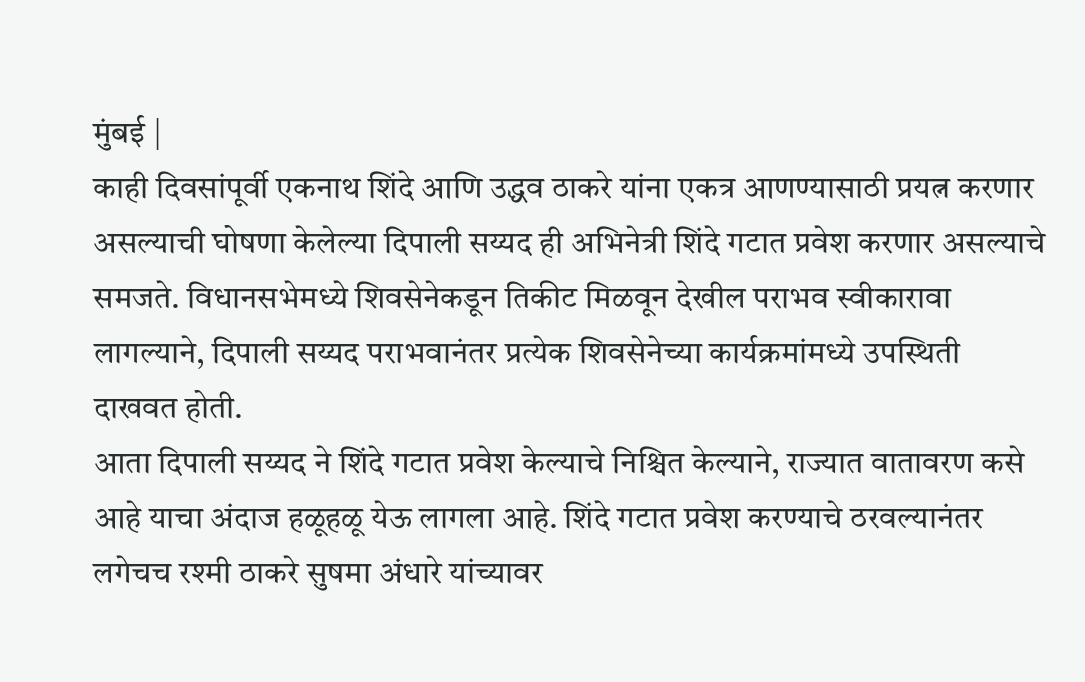मुंबई |
काही दिवसांपूर्वी एकनाथ शिंदे आणि उद्धव ठाकरे यांना एकत्र आणण्यासाठी प्रयत्न करणार असल्याची घोषणा केलेल्या दिपाली सय्यद ही अभिनेत्री शिंदे गटात प्रवेश करणार असल्याचे समजते. विधानसभेमध्ये शिवसेनेकडून तिकीट मिळवून देखील पराभव स्वीकारावा लागल्याने, दिपाली सय्यद पराभवानंतर प्रत्येक शिवसेनेच्या कार्यक्रमांमध्ये उपस्थिती दाखवत होती.
आता दिपाली सय्यद ने शिंदे गटात प्रवेश केल्याचे निश्चित केल्याने, राज्यात वातावरण कसे आहे याचा अंदाज हळूहळू येऊ लागला आहे. शिंदे गटात प्रवेश करण्याचे ठरवल्यानंतर लगेचच रश्मी ठाकरे सुषमा अंधारे यांच्यावर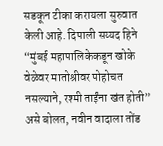सडकून टीका करायला सुरुवात केली आहे. दिपाली सय्यद हिने “मुंबई महापालिकेकडून खोके वेळेवर मातोश्रीवर पोहोचत नसल्याने, रश्मी ताईंना खंत होती” असे बोलत, नवीन वादाला तोंड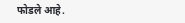फोडले आहे.